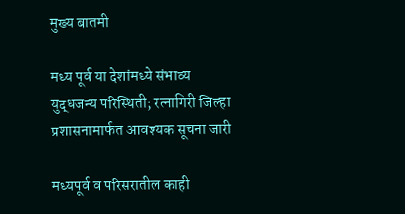मुख्य बातमी

मध्य पूर्व या देशांमध्ये संभाव्य युद्धजन्य परिस्थिती; रत्नागिरी जिल्हा प्रशासनामार्फत आवश्यक सूचना जारी

मध्यपूर्व व परिसरातील काही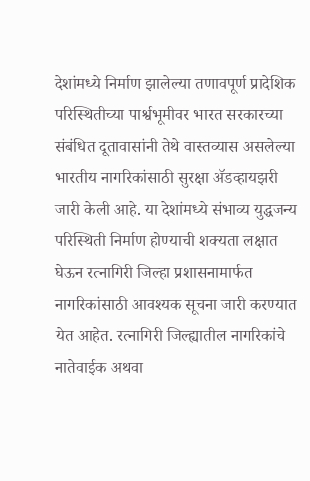देशांमध्ये निर्माण झालेल्या तणावपूर्ण प्रादेशिक परिस्थितीच्या पार्श्वभूमीवर भारत सरकारच्या संबंधित दूतावासांनी तेथे वास्तव्यास असलेल्या भारतीय नागरिकांसाठी सुरक्षा ॲडव्हायझरी जारी केली आहे. या देशांमध्ये संभाव्य युद्धजन्य परिस्थिती निर्माण होण्याची शक्यता लक्षात घेऊन रत्नागिरी जिल्हा प्रशासनामार्फत नागरिकांसाठी आवश्यक सूचना जारी करण्यात येत आहेत. रत्नागिरी जिल्ह्यातील नागरिकांचे नातेवाईक अथवा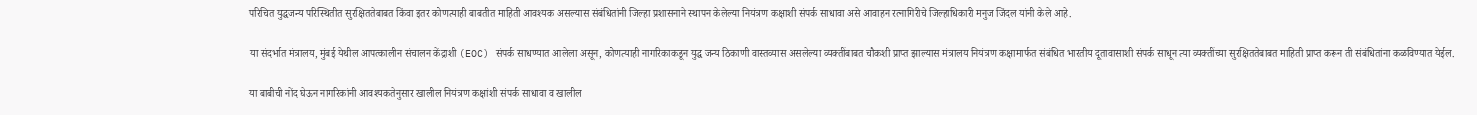परिचित युद्धजन्य परिस्थितीत सुरक्षिततेबाबत किंवा इतर कोणत्याही बाबतीत माहिती आवश्यक असल्यास संबंधितांनी जिल्हा प्रशासनाने स्थापन केलेल्या नियंत्रण कक्षाशी संपर्क साधावा असे आवाहन रत्नागिरीचे जिल्हाधिकारी मनुज जिंदल यांनी केले आहे.

या संदर्भात मंत्रालय, मुंबई येथील आपत्कालीन संचालन केंद्राशी (EOC) संपर्क साधण्यात आलेला असून, कोणत्याही नागरिकाकडून युद्ध जन्य ठिकाणी वास्तव्यास असलेल्या व्यक्तींबाबत चौकशी प्राप्त झाल्यास मंत्रालय नियंत्रण कक्षामार्फत संबंधित भारतीय दूतावासाशी संपर्क साधून त्या व्यक्तींच्या सुरक्षिततेबाबत माहिती प्राप्त करून ती संबंधितांना कळविण्यात येईल.

या बाबीची नोंद घेऊन नागरिकांनी आवश्यकतेनुसार खालील नियंत्रण कक्षांशी संपर्क साधावा व खालील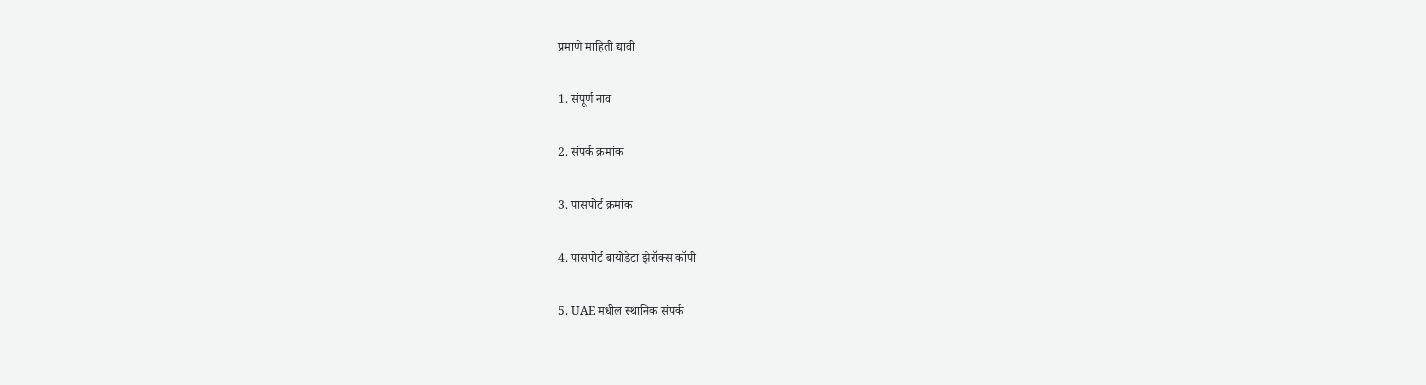प्रमाणे माहिती द्यावी

1. संपूर्ण नाव

2. संपर्क क्रमांक

3. पासपोर्ट क्रमांक

4. पासपोर्ट बायोडेटा झेरॉक्स कॉपी

5. UAE मधील स्थानिक संपर्क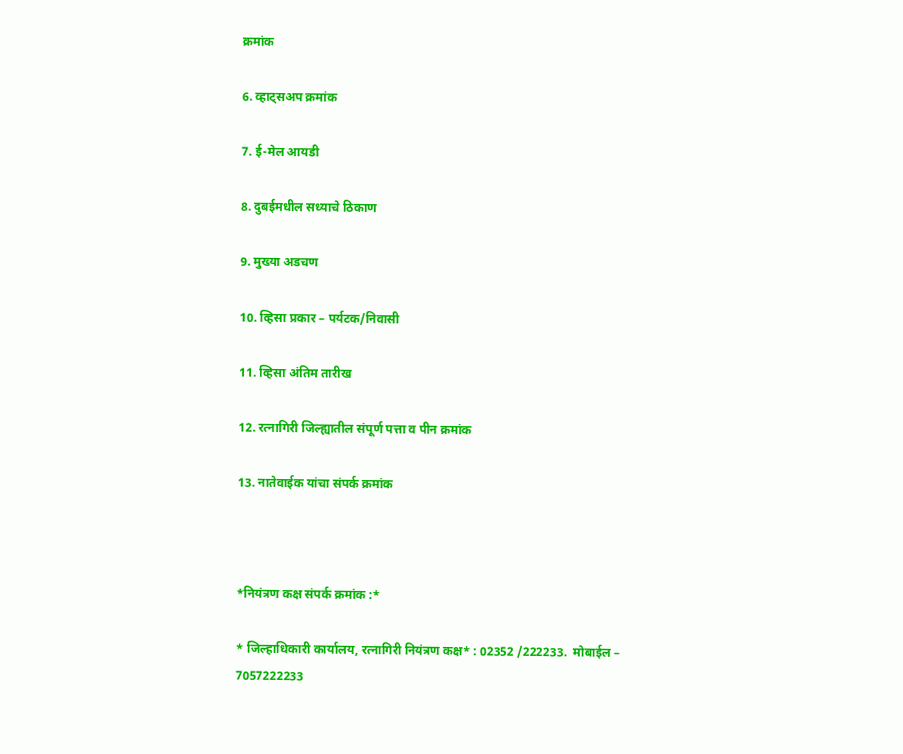क्रमांक

6. व्हाट्सअप क्रमांक

7. ई-मेल आयडी

8. दुबईमधील सध्याचे ठिकाण

9. मुख्या अडचण

10. व्हिसा प्रकार – पर्यटक/निवासी

11. व्हिसा अंतिम तारीख

12. रत्नागिरी जिल्ह्यातील संपूर्ण पत्ता व पीन क्रमांक

13. नातेवाईक यांचा संपर्क क्रमांक



*नियंत्रण कक्ष संपर्क क्रमांक :*

* जिल्हाधिकारी कार्यालय, रत्नागिरी नियंत्रण कक्ष* : 02352 /222233.  मोबाईल – 7057222233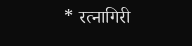* रत्नागिरी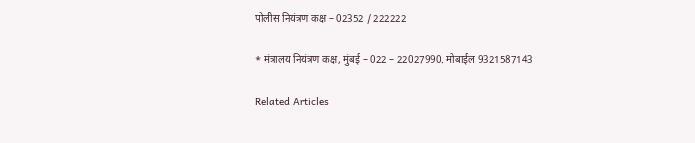पोलीस नियंत्रण कक्ष – 02352 / 222222

* मंत्रालय नियंत्रण कक्ष, मुंबई – 022 – 22027990. मोबाईल 9321587143

Related Articles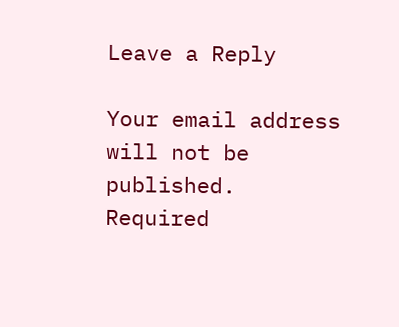Leave a Reply

Your email address will not be published. Required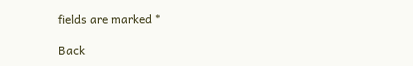fields are marked *

Back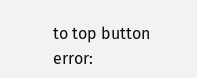to top button
error: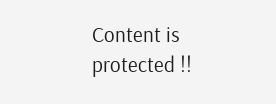Content is protected !!